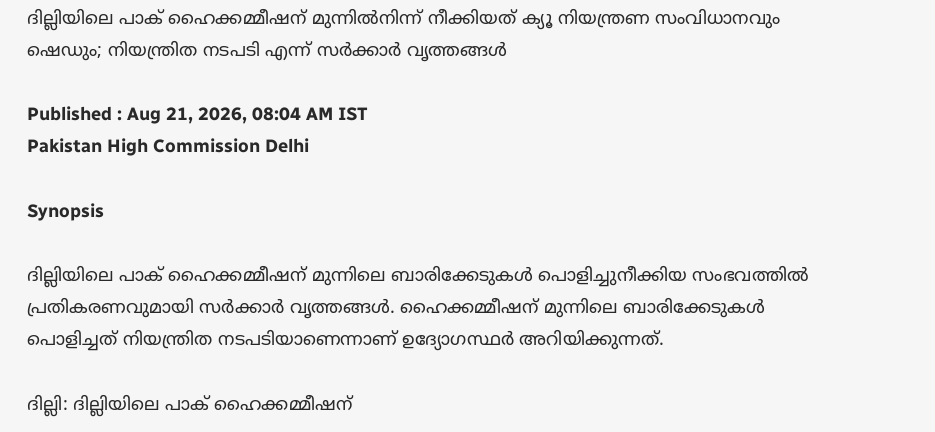ദില്ലിയിലെ പാക് ഹൈക്കമ്മീഷന് മുന്നിൽനിന്ന് നീക്കിയത് ക്യൂ നിയന്ത്രണ സംവിധാനവും ഷെഡും; നിയന്ത്രിത നടപടി എന്ന് സർക്കാർ വൃത്തങ്ങൾ

Published : Aug 21, 2026, 08:04 AM IST
Pakistan High Commission Delhi

Synopsis

ദില്ലിയിലെ പാക് ഹൈക്കമ്മീഷന് മുന്നിലെ ബാരിക്കേടുകൾ പൊളിച്ചുനീക്കിയ സംഭവത്തിൽ പ്രതികരണവുമായി സർക്കാർ വൃത്തങ്ങൾ. ഹൈക്കമ്മീഷന് മുന്നിലെ ബാരിക്കേടുകൾ പൊളിച്ചത് നിയന്ത്രിത നടപടിയാണെന്നാണ് ഉദ്യോഗസ്ഥർ അറിയിക്കുന്നത്.

ദില്ലി: ദില്ലിയിലെ പാക് ഹൈക്കമ്മീഷന്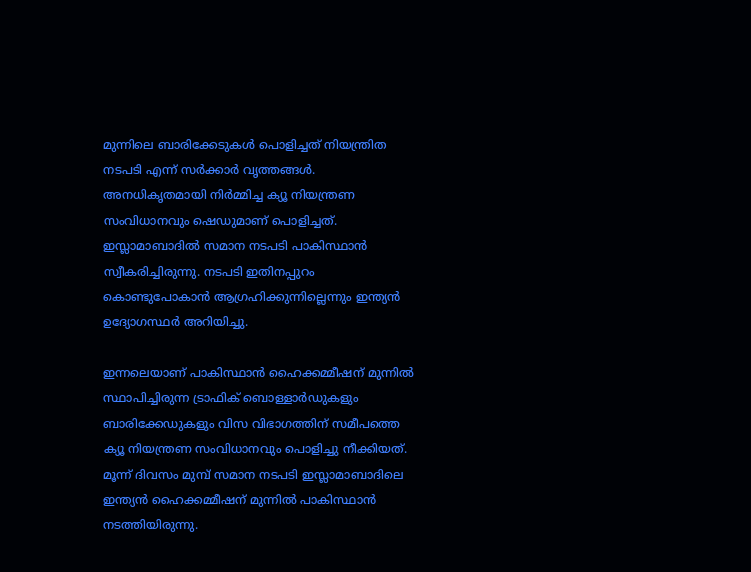മുന്നിലെ ബാരിക്കേടുകൾ പൊളിച്ചത് നിയന്ത്രിത നടപടി എന്ന് സർക്കാർ വൃത്തങ്ങൾ. അനധികൃതമായി നിർമ്മിച്ച ക്യൂ നിയന്ത്രണ സംവിധാനവും ഷെഡുമാണ് പൊളിച്ചത്. ഇസ്ലാമാബാദിൽ സമാന നടപടി പാകിസ്ഥാൻ സ്വീകരിച്ചിരുന്നു. നടപടി ഇതിനപ്പുറം കൊണ്ടുപോകാൻ ആഗ്രഹിക്കുന്നില്ലെന്നും ഇന്ത്യൻ ഉദ്യോഗസ്ഥർ അറിയിച്ചു.

ഇന്നലെയാണ് പാകിസ്ഥാൻ ഹൈക്കമ്മീഷന് മുന്നിൽ സ്ഥാപിച്ചിരുന്ന ട്രാഫിക് ബൊള്ളാർഡുകളും ബാരിക്കേഡുകളും വിസ വിഭാഗത്തിന് സമീപത്തെ ക്യൂ നിയന്ത്രണ സംവിധാനവും പൊളിച്ചു നീക്കിയത്. മൂന്ന് ദിവസം മുമ്പ് സമാന നടപടി ഇസ്ലാമാബാദിലെ ഇന്ത്യൻ ഹൈക്കമ്മീഷന് മുന്നിൽ പാകിസ്ഥാൻ നടത്തിയിരുന്നു.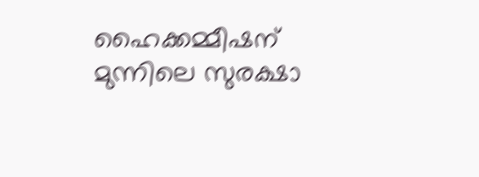ഹൈക്കമ്മീഷന് മുന്നിലെ സുരക്ഷാ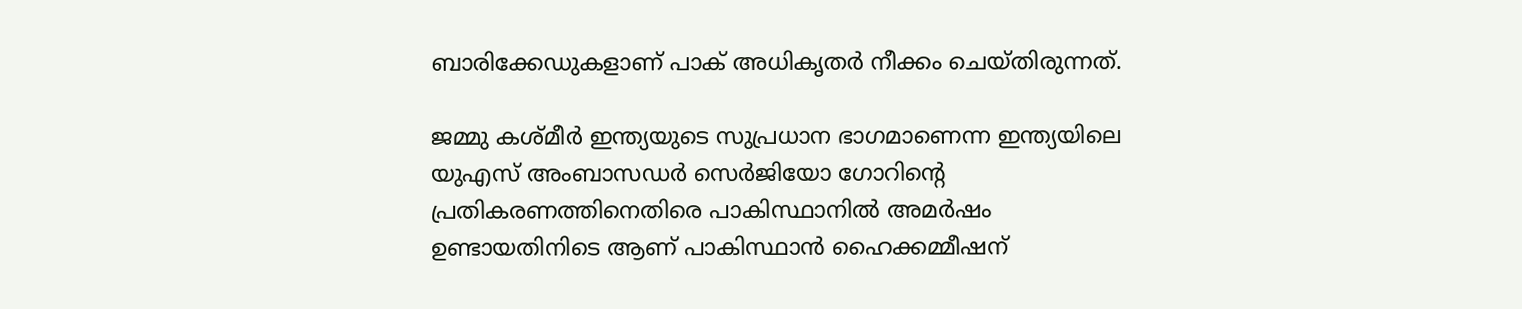ബാരിക്കേഡുകളാണ് പാക് അധികൃതർ നീക്കം ചെയ്തിരുന്നത്.

ജമ്മു കശ്മീർ ഇന്ത്യയുടെ സുപ്രധാന ഭാഗമാണെന്ന ഇന്ത്യയിലെ യുഎസ് അംബാസഡർ സെർജിയോ ഗോറിൻ്റെ പ്രതികരണത്തിനെതിരെ പാകിസ്ഥാനിൽ അമർഷം ഉണ്ടായതിനിടെ ആണ് പാകിസ്ഥാൻ ഹൈക്കമ്മീഷന്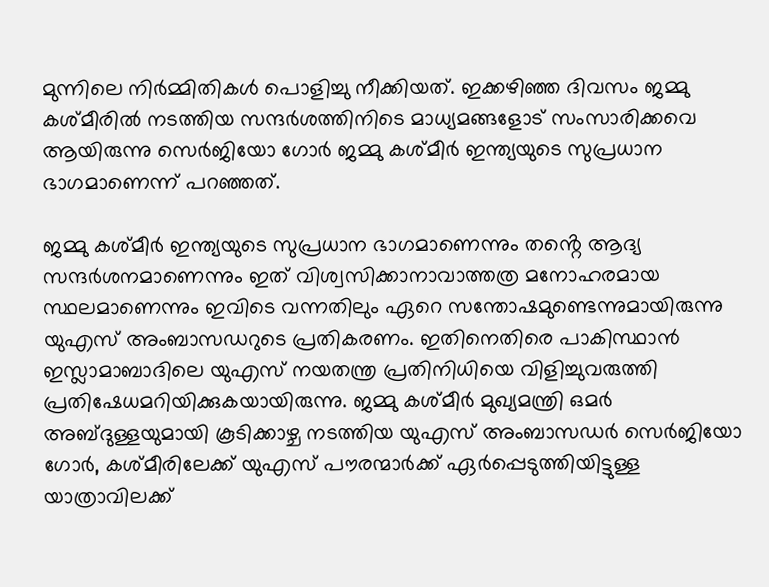മുന്നിലെ നിർമ്മിതികൾ പൊളിച്ചു നീക്കിയത്. ഇക്കഴിഞ്ഞ ദിവസം ജമ്മു കശ്മീരിൽ നടത്തിയ സന്ദർശത്തിനിടെ മാധ്യമങ്ങളോട് സംസാരിക്കവെ ആയിരുന്നു സെർജിയോ ഗോർ ജമ്മു കശ്മീർ ഇന്ത്യയുടെ സുപ്രധാന ഭാഗമാണെന്ന് പറഞ്ഞത്.

ജമ്മു കശ്മീർ ഇന്ത്യയുടെ സുപ്രധാന ഭാഗമാണെന്നും തൻ്റെ ആദ്യ സന്ദർശനമാണെന്നും ഇത് വിശ്വസിക്കാനാവാത്തത്ര മനോഹരമായ സ്ഥലമാണെന്നും ഇവിടെ വന്നതിലും ഏറെ സന്തോഷമുണ്ടെന്നുമായിരുന്നു യുഎസ് അംബാസഡറുടെ പ്രതികരണം. ഇതിനെതിരെ പാകിസ്ഥാൻ ഇസ്ലാമാബാദിലെ യുഎസ് നയതന്ത്ര പ്രതിനിധിയെ വിളിച്ചുവരുത്തി പ്രതിഷേധമറിയിക്കുകയായിരുന്നു. ജമ്മു കശ്മീർ മുഖ്യമന്ത്രി ഒമർ അബ്ദുള്ളയുമായി കൂടിക്കാഴ്ച നടത്തിയ യുഎസ് അംബാസഡർ സെർജിയോ ഗോർ, കശ്മീരിലേക്ക് യുഎസ് പൗരന്മാർക്ക് ഏർപ്പെടുത്തിയിട്ടുള്ള യാത്രാവിലക്ക്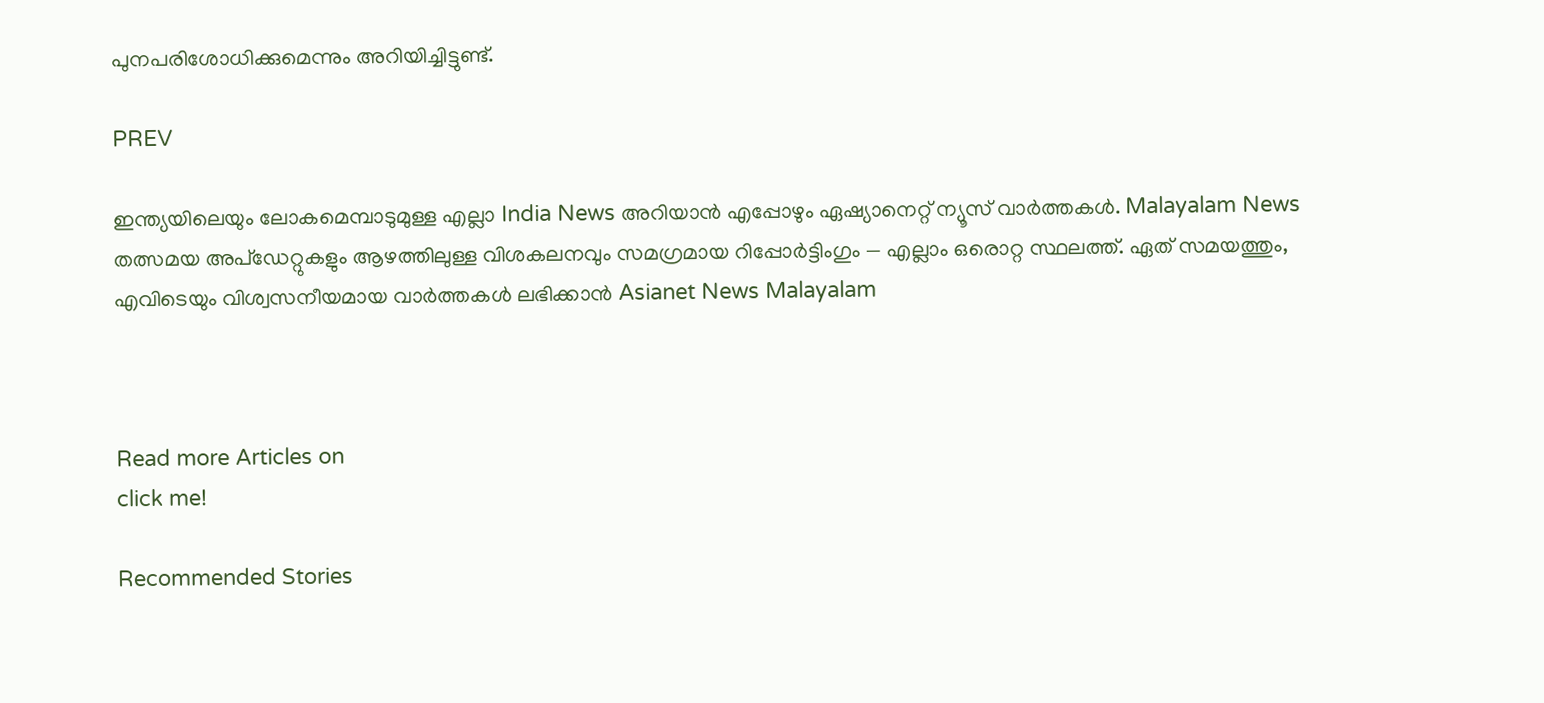പുനപരിശോധിക്കുമെന്നും അറിയിച്ചിട്ടുണ്ട്.

PREV

ഇന്ത്യയിലെയും ലോകമെമ്പാടുമുള്ള എല്ലാ India News അറിയാൻ എപ്പോഴും ഏഷ്യാനെറ്റ് ന്യൂസ് വാർത്തകൾ. Malayalam News   തത്സമയ അപ്‌ഡേറ്റുകളും ആഴത്തിലുള്ള വിശകലനവും സമഗ്രമായ റിപ്പോർട്ടിംഗും — എല്ലാം ഒരൊറ്റ സ്ഥലത്ത്. ഏത് സമയത്തും, എവിടെയും വിശ്വസനീയമായ വാർത്തകൾ ലഭിക്കാൻ Asianet News Malayalam



Read more Articles on
click me!

Recommended Stories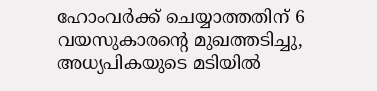ഹോംവർക്ക് ചെയ്യാത്തതിന് 6 വയസുകാരന്‍റെ മുഖത്തടിച്ചു, അധ്യപികയുടെ മടിയിൽ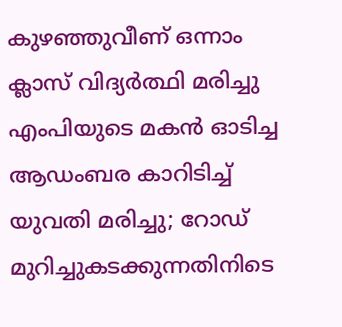കുഴഞ്ഞുവീണ് ഒന്നാം ക്ലാസ് വിദ്യർത്ഥി മരിച്ചു
എംപിയുടെ മകൻ ഓടിച്ച ആഡംബര കാറിടിച്ച് യുവതി മരിച്ചു; റോഡ് മുറിച്ചുകടക്കുന്നതിനിടെ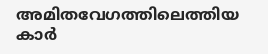അമിതവേഗത്തിലെത്തിയ കാർ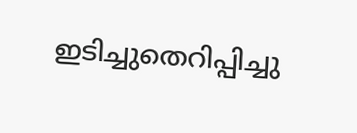ഇടിച്ചുതെറിപ്പിച്ചു